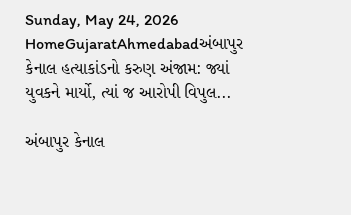Sunday, May 24, 2026
HomeGujaratAhmedabadઅંબાપુર કેનાલ હત્યાકાંડનો કરુણ અંજામ: જ્યાં યુવકને માર્યો, ત્યાં જ આરોપી વિપુલ...

અંબાપુર કેનાલ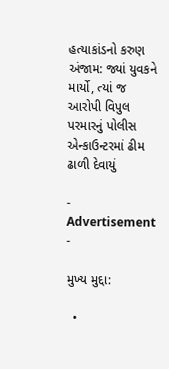હત્યાકાંડનો કરુણ અંજામ: જ્યાં યુવકને માર્યો, ત્યાં જ આરોપી વિપુલ પરમારનું પોલીસ એન્કાઉન્ટરમાં ઢીમ ઢાળી દેવાયું

- Advertisement -

મુખ્ય મુદ્દા:

  •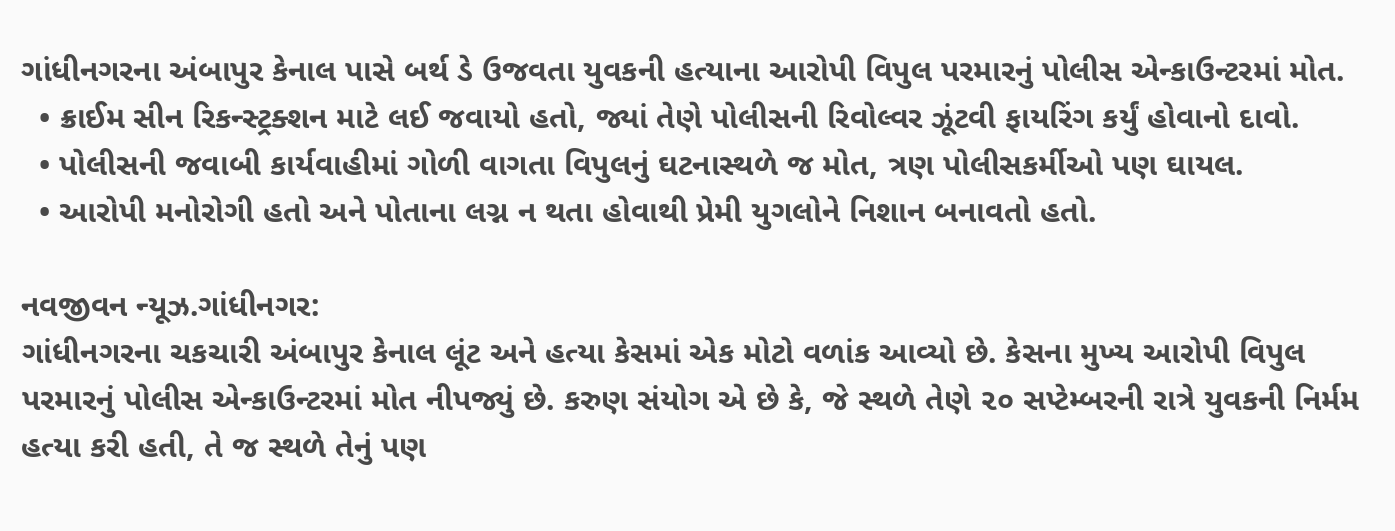ગાંધીનગરના અંબાપુર કેનાલ પાસે બર્થ ડે ઉજવતા યુવકની હત્યાના આરોપી વિપુલ પરમારનું પોલીસ એન્કાઉન્ટરમાં મોત.
  • ક્રાઈમ સીન રિકન્સ્ટ્રક્શન માટે લઈ જવાયો હતો, જ્યાં તેણે પોલીસની રિવોલ્વર ઝૂંટવી ફાયરિંગ કર્યું હોવાનો દાવો.
  • પોલીસની જવાબી કાર્યવાહીમાં ગોળી વાગતા વિપુલનું ઘટનાસ્થળે જ મોત, ત્રણ પોલીસકર્મીઓ પણ ઘાયલ.
  • આરોપી મનોરોગી હતો અને પોતાના લગ્ન ન થતા હોવાથી પ્રેમી યુગલોને નિશાન બનાવતો હતો.

નવજીવન ન્યૂઝ.ગાંધીનગર:
ગાંધીનગરના ચકચારી અંબાપુર કેનાલ લૂંટ અને હત્યા કેસમાં એક મોટો વળાંક આવ્યો છે. કેસના મુખ્ય આરોપી વિપુલ પરમારનું પોલીસ એન્કાઉન્ટરમાં મોત નીપજ્યું છે. કરુણ સંયોગ એ છે કે, જે સ્થળે તેણે ૨૦ સપ્ટેમ્બરની રાત્રે યુવકની નિર્મમ હત્યા કરી હતી, તે જ સ્થળે તેનું પણ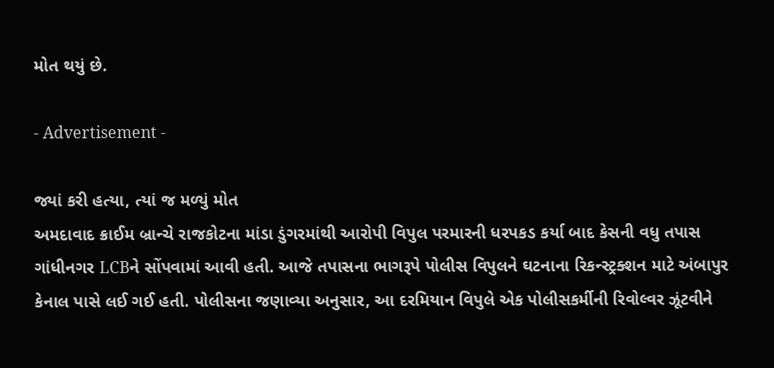મોત થયું છે.

- Advertisement -

જ્યાં કરી હત્યા, ત્યાં જ મળ્યું મોત
અમદાવાદ ક્રાઈમ બ્રાન્ચે રાજકોટના માંડા ડુંગરમાંથી આરોપી વિપુલ પરમારની ધરપકડ કર્યા બાદ કેસની વધુ તપાસ ગાંધીનગર LCBને સોંપવામાં આવી હતી. આજે તપાસના ભાગરૂપે પોલીસ વિપુલને ઘટનાના રિકન્સ્ટ્રક્શન માટે અંબાપુર કેનાલ પાસે લઈ ગઈ હતી. પોલીસના જણાવ્યા અનુસાર, આ દરમિયાન વિપુલે એક પોલીસકર્મીની રિવોલ્વર ઝૂંટવીને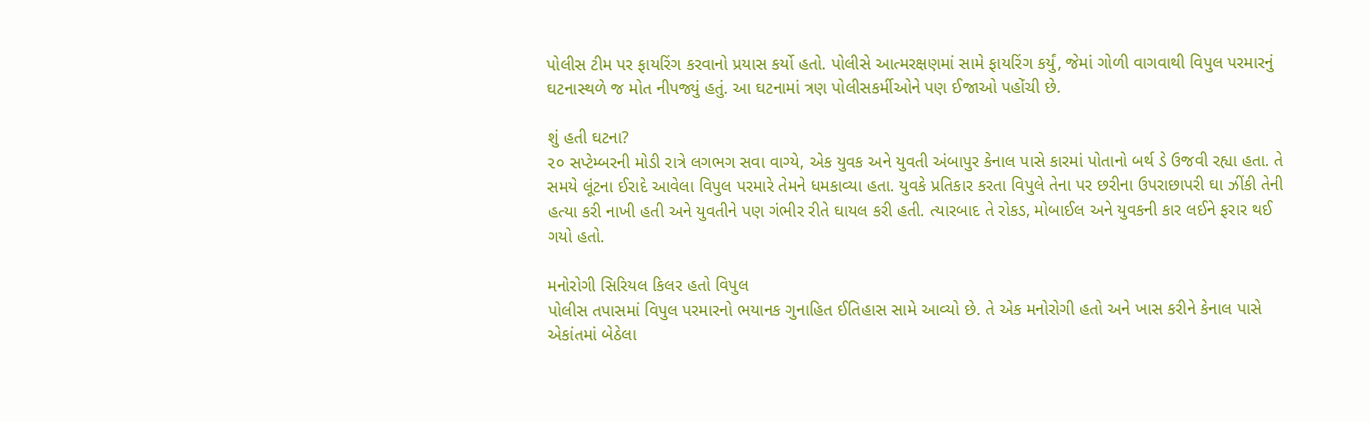પોલીસ ટીમ પર ફાયરિંગ કરવાનો પ્રયાસ કર્યો હતો. પોલીસે આત્મરક્ષણમાં સામે ફાયરિંગ કર્યું, જેમાં ગોળી વાગવાથી વિપુલ પરમારનું ઘટનાસ્થળે જ મોત નીપજ્યું હતું. આ ઘટનામાં ત્રણ પોલીસકર્મીઓને પણ ઈજાઓ પહોંચી છે.

શું હતી ઘટના?
૨૦ સપ્ટેમ્બરની મોડી રાત્રે લગભગ સવા વાગ્યે, એક યુવક અને યુવતી અંબાપુર કેનાલ પાસે કારમાં પોતાનો બર્થ ડે ઉજવી રહ્યા હતા. તે સમયે લૂંટના ઈરાદે આવેલા વિપુલ પરમારે તેમને ધમકાવ્યા હતા. યુવકે પ્રતિકાર કરતા વિપુલે તેના પર છરીના ઉપરાછાપરી ઘા ઝીંકી તેની હત્યા કરી નાખી હતી અને યુવતીને પણ ગંભીર રીતે ઘાયલ કરી હતી. ત્યારબાદ તે રોકડ, મોબાઈલ અને યુવકની કાર લઈને ફરાર થઈ ગયો હતો.

મનોરોગી સિરિયલ કિલર હતો વિપુલ
પોલીસ તપાસમાં વિપુલ પરમારનો ભયાનક ગુનાહિત ઈતિહાસ સામે આવ્યો છે. તે એક મનોરોગી હતો અને ખાસ કરીને કેનાલ પાસે એકાંતમાં બેઠેલા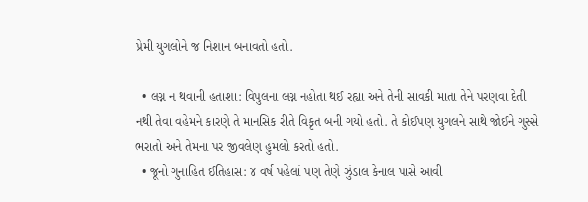પ્રેમી યુગલોને જ નિશાન બનાવતો હતો.

  • લગ્ન ન થવાની હતાશા: વિપુલના લગ્ન નહોતા થઈ રહ્યા અને તેની સાવકી માતા તેને પરણવા દેતી નથી તેવા વહેમને કારણે તે માનસિક રીતે વિકૃત બની ગયો હતો. તે કોઈપણ યુગલને સાથે જોઈને ગુસ્સે ભરાતો અને તેમના પર જીવલેણ હુમલો કરતો હતો.
  • જૂનો ગુનાહિત ઈતિહાસ: ૪ વર્ષ પહેલાં પણ તેણે ઝુંડાલ કેનાલ પાસે આવી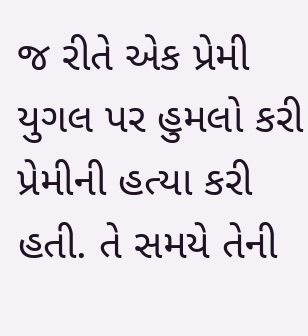જ રીતે એક પ્રેમી યુગલ પર હુમલો કરી પ્રેમીની હત્યા કરી હતી. તે સમયે તેની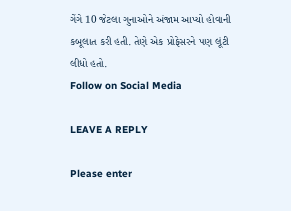ગેંગે 10 જેટલા ગુનાઓને અંજામ આપ્યો હોવાની કબૂલાત કરી હતી. તેણે એક પ્રોફેસરને પણ લૂંટી લીધો હતો.
Follow on Social Media

LEAVE A REPLY

Please enter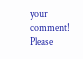your comment!
Please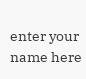enter your name here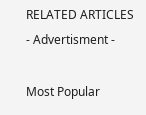RELATED ARTICLES
- Advertisment -

Most Popular